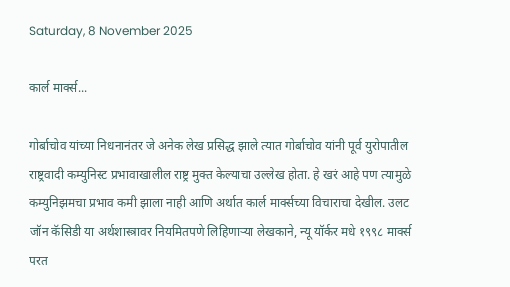Saturday, 8 November 2025

कार्ल मार्क्स...

गोर्बाचोव यांच्या निधनानंतर जे अनेक लेख प्रसिद्ध झाले त्यात गोर्बाचोव यांनी पूर्व युरोपातील राष्ट्रवादी कम्युनिस्ट प्रभावाखालील राष्ट्र मुक्त केल्याचा उल्लेख होता. हे खरं आहे पण त्यामुळे कम्युनिझमचा प्रभाव कमी झाला नाही आणि अर्थात कार्ल मार्क्सच्या विचाराचा देखील. उलट जॉन कॅसिडी या अर्थशास्त्रावर नियमितपणे लिहिणाऱ्या लेखकाने, न्यू यॉर्कर मधे १९९८ मार्क्स परत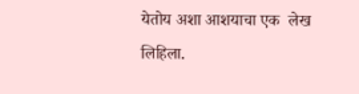येतोय अशा आशयाचा एक  लेख लिहिला.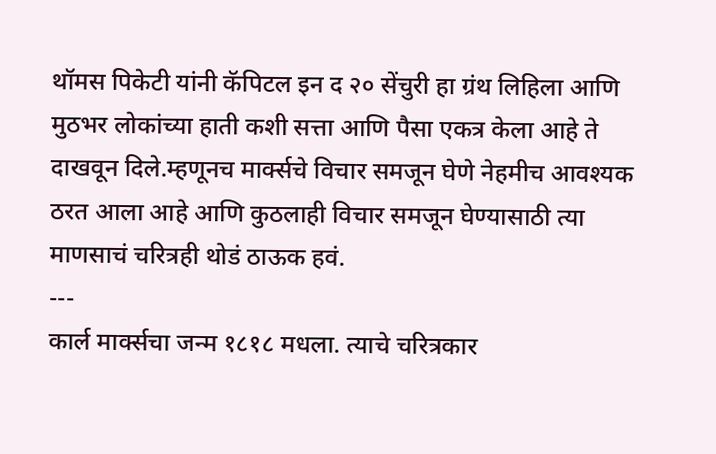थॉमस पिकेटी यांनी कॅपिटल इन द २० सेंचुरी हा ग्रंथ लिहिला आणि मुठभर लोकांच्या हाती कशी सत्ता आणि पैसा एकत्र केला आहे ते दाखवून दिले.म्हणूनच मार्क्सचे विचार समजून घेणे नेहमीच आवश्यक ठरत आला आहे आणि कुठलाही विचार समजून घेण्यासाठी त्या माणसाचं चरित्रही थोडं ठाऊक हवं.
---
कार्ल मार्क्सचा जन्म १८१८ मधला. त्याचे चरित्रकार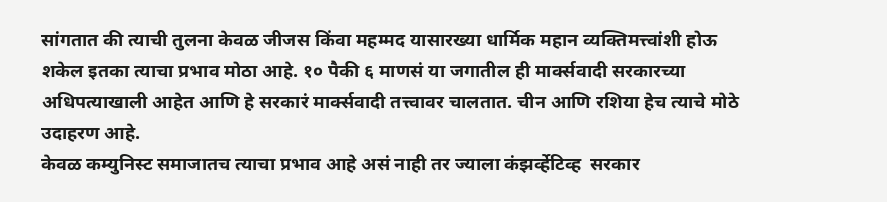सांगतात की त्याची तुलना केवळ जीजस किंवा महम्मद यासारख्या धार्मिक महान व्यक्तिमत्त्वांशी होऊ शकेल इतका त्याचा प्रभाव मोठा आहे. १० पैकी ६ माणसं या जगातील ही मार्क्सवादी सरकारच्या अधिपत्याखाली आहेत आणि हे सरकारं मार्क्सवादी तत्त्वावर चालतात. चीन आणि रशिया हेच त्याचे मोठे उदाहरण आहे.
केवळ कम्युनिस्ट समाजातच त्याचा प्रभाव आहे असं नाही तर ज्याला कंझर्व्हेटिव्ह  सरकार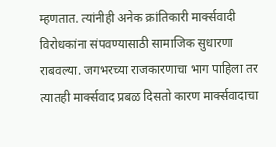म्हणतात. त्यांनीही अनेक क्रांतिकारी मार्क्सवादी विरोधकांना संपवण्यासाठी सामाजिक सुधारणा राबवल्या. जगभरच्या राजकारणाचा भाग पाहिला तर त्यातही मार्क्सवाद प्रबळ दिसतो कारण मार्क्सवादाचा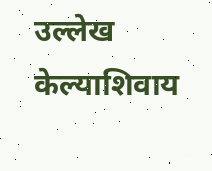उल्लेख केल्याशिवाय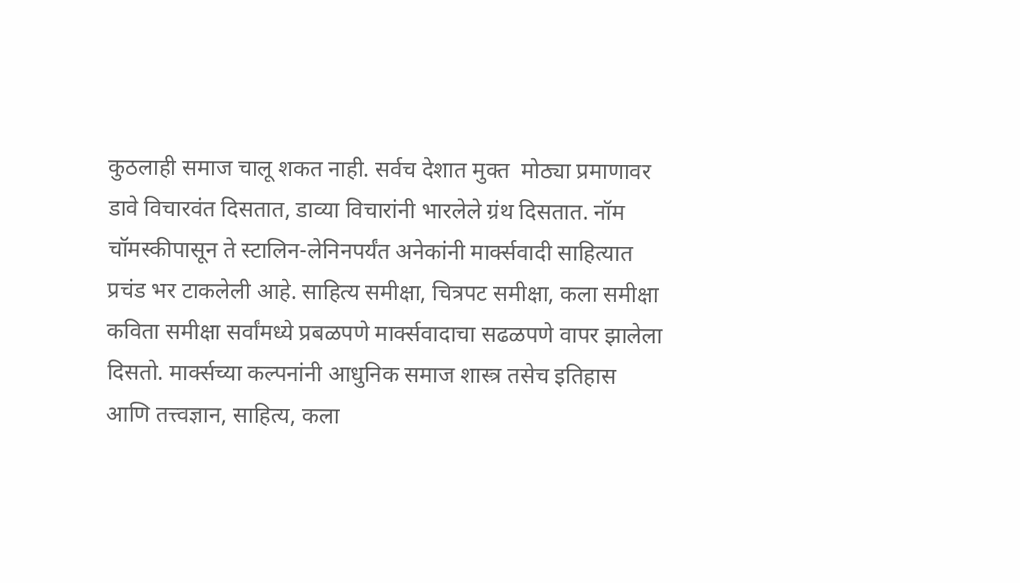कुठलाही समाज चालू शकत नाही. सर्वच देशात मुक्त  मोठ्या प्रमाणावर डावे विचारवंत दिसतात, डाव्या विचारांनी भारलेले ग्रंथ दिसतात. नॉम चॉमस्कीपासून ते स्टालिन-लेनिनपर्यंत अनेकांनी मार्क्सवादी साहित्यात प्रचंड भर टाकलेली आहे. साहित्य समीक्षा, चित्रपट समीक्षा, कला समीक्षा कविता समीक्षा सर्वांमध्ये प्रबळपणे मार्क्सवादाचा सढळपणे वापर झालेला दिसतो. मार्क्सच्या कल्पनांनी आधुनिक समाज शास्त्र तसेच इतिहास आणि तत्त्वज्ञान, साहित्य, कला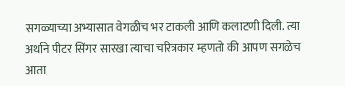सगळ्याच्या अभ्यासात वेगळीच भर टाकली आणि कलाटणी दिली. त्या अर्थाने पीटर सिंगर सारखा त्याचा चरित्रकार म्हणतो की आपण सगळेच आता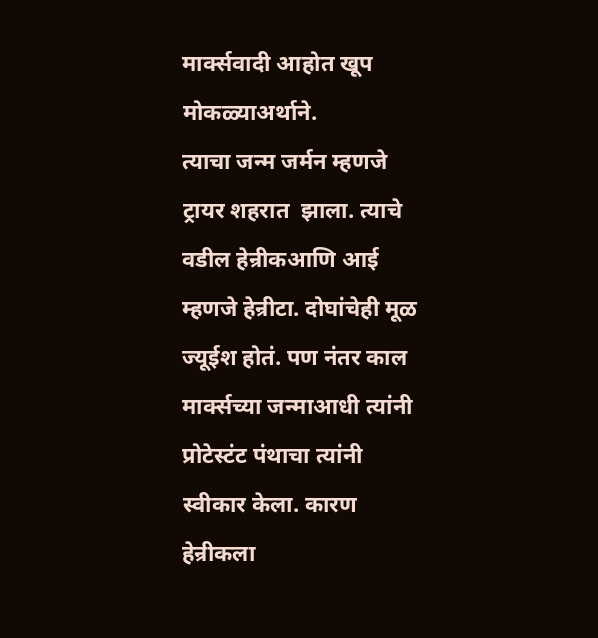मार्क्सवादी आहोत खूप मोकळ्याअर्थाने.
त्याचा जन्म जर्मन म्हणजे ट्रायर शहरात  झाला. त्याचे वडील हेन्रीकआणि आई म्हणजे हेन्रीटा. दोघांचेही मूळ ज्यूईश होतं. पण नंतर काल मार्क्सच्या जन्माआधी त्यांनी प्रोटेस्टंट पंथाचा त्यांनी स्वीकार केला. कारण हेन्रीकला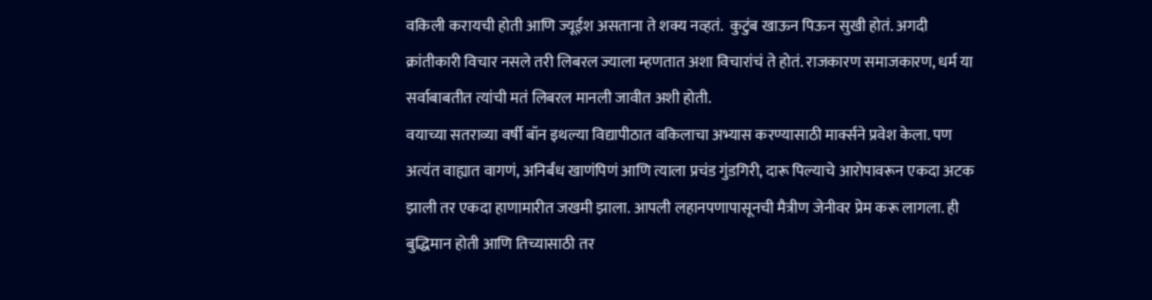वकिली करायची होती आणि ज्यूईश असताना ते शक्य नव्हतं.  कुटुंब खाऊन पिऊन सुखी होतं. अगदी क्रांतीकारी विचार नसले तरी लिबरल ज्याला म्हणतात अशा विचारांचं ते होतं. राजकारण समाजकारण, धर्म या सर्वाबाबतीत त्यांची मतं लिबरल मानली जावीत अशी होती.
वयाच्या सतराव्या वर्षी बॉन इथल्या विद्यापीठात वकिलाचा अभ्यास करण्यासाठी मार्क्सने प्रवेश केला. पण अत्यंत वाह्यात वागणं, अनिर्बंध खाणंपिणं आणि त्याला प्रचंड गुंडगिरी, दारू पिल्याचे आरोपावरून एकदा अटक झाली तर एकदा हाणामारीत जखमी झाला. आपली लहानपणापासूनची मैत्रीण जेनीवर प्रेम करू लागला. ही बुद्धिमान होती आणि तिच्यासाठी तर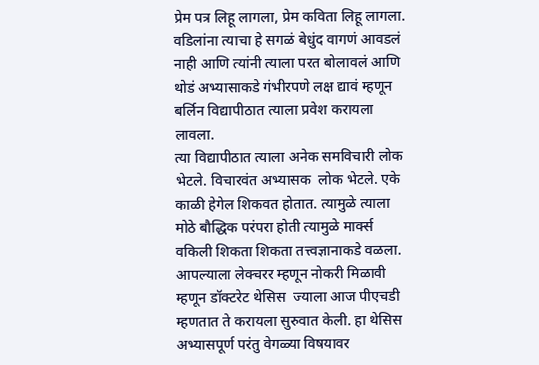प्रेम पत्र लिहू लागला, प्रेम कविता लिहू लागला. वडिलांना त्याचा हे सगळं बेधुंद वागणं आवडलं नाही आणि त्यांनी त्याला परत बोलावलं आणि थोडं अभ्यासाकडे गंभीरपणे लक्ष द्यावं म्हणून बर्लिन विद्यापीठात त्याला प्रवेश करायला लावला.
त्या विद्यापीठात त्याला अनेक समविचारी लोक भेटले. विचारवंत अभ्यासक  लोक भेटले. एके काळी हेगेल शिकवत होतात. त्यामुळे त्याला मोठे बौद्धिक परंपरा होती त्यामुळे मार्क्स वकिली शिकता शिकता तत्त्वज्ञानाकडे वळला.  आपल्याला लेक्चरर म्हणून नोकरी मिळावी म्हणून डॉक्टरेट थेसिस  ज्याला आज पीएचडी  म्हणतात ते करायला सुरुवात केली. हा थेसिस अभ्यासपूर्ण परंतु वेगळ्या विषयावर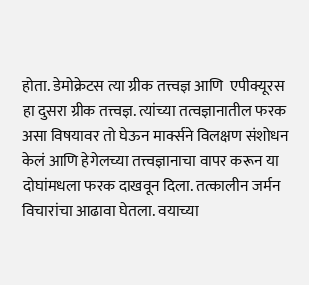होता. डेमोक्रेटस त्या ग्रीक तत्त्वज्ञ आणि  एपीक्यूरस हा दुसरा ग्रीक तत्त्वज्ञ. त्यांच्या तत्वज्ञानातील फरक असा विषयावर तो घेऊन मार्क्सने विलक्षण संशोधन केलं आणि हेगेलच्या तत्त्वज्ञानाचा वापर करून या दोघांमधला फरक दाखवून दिला. तत्कालीन जर्मन विचारांचा आढावा घेतला. वयाच्या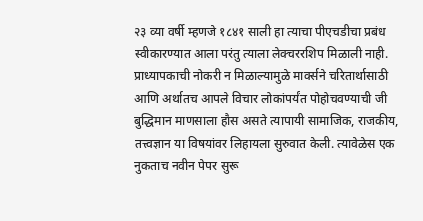२३ व्या वर्षी म्हणजे १८४१ साली हा त्याचा पीएचडीचा प्रबंध स्वीकारण्यात आला परंतु त्याला लेक्चररशिप मिळाली नाही.
प्राध्यापकाची नोकरी न मिळाल्यामुळे मार्क्सने चरितार्थासाठी आणि अर्थातच आपले विचार लोकांपर्यंत पोहोचवण्याची जी बुद्धिमान माणसाला हौस असते त्यापायी सामाजिक, राजकीय,  तत्त्वज्ञान या विषयांवर लिहायला सुरुवात केली. त्यावेळेस एक नुकताच नवीन पेपर सुरू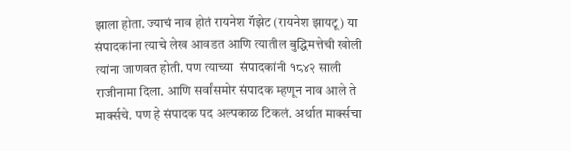झाला होता. ज्याचं नाव होतं रायनेश गॅझेट (रायनेश झायटू) या संपादकांना त्याचे लेख आवडत आणि त्यातील बुद्धिमत्तेची खोली त्यांना जाणवत होती. पण त्याच्या  संपादकांनी १८४२ साली राजीनामा दिला. आणि सर्वांसमोर संपादक म्हणून नाव आले ते मार्क्सचे. पण हे संपादक पद अल्पकाळ टिकलं. अर्थात मार्क्सचा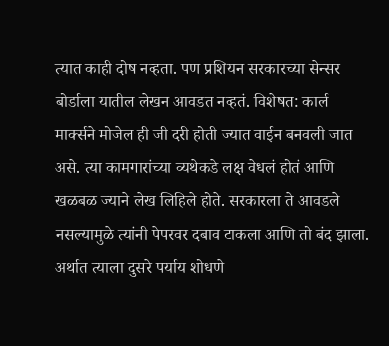त्यात काही दोष नव्हता. पण प्रशियन सरकारच्या सेन्सर बोर्डाला यातील लेखन आवडत नव्हतं. विशेषत: कार्ल मार्क्सने मोजेल ही जी दरी होती ज्यात वाईन बनवली जात असे. त्या कामगारांच्या व्यथेकडे लक्ष वेधलं होतं आणि खळबळ ज्याने लेख लिहिले होते. सरकारला ते आवडले नसल्यामुळे त्यांनी पेपरवर दबाव टाकला आणि तो बंद झाला.
अर्थात त्याला दुसरे पर्याय शोधणे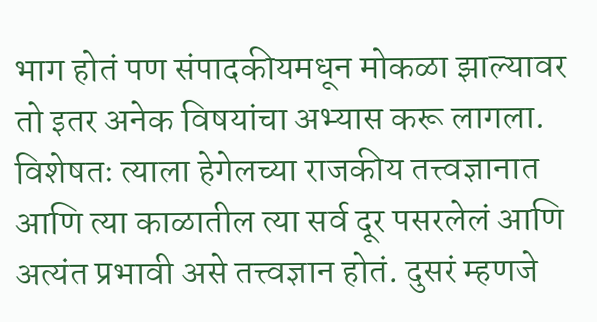भाग होतं पण संपादकीयमधून मोकळा झाल्यावर तो इतर अनेक विषयांचा अभ्यास करू लागला. विशेषतः त्याला हेगेलच्या राजकीय तत्त्वज्ञानात आणि त्या काळातील त्या सर्व दूर पसरलेलं आणि अत्यंत प्रभावी असे तत्त्वज्ञान होतं. दुसरं म्हणजे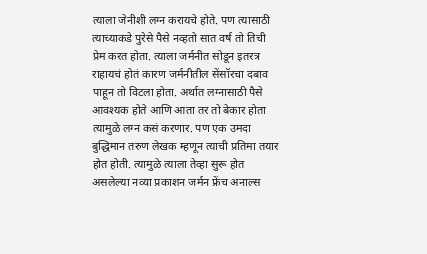त्याला जेनीशी लग्न करायचे होते. पण त्यासाठी त्याच्याकडे पुरेसे पैसे नव्हतो सात वर्ष तो तिची प्रेम करत होता. त्याला जर्मनीत सोडून इतरत्र राहायचं होतं कारण जर्मनीतील सेंसॉरचा दबाव पाहून तो विटला होता. अर्थात लग्नासाठी पैसे आवश्यक होते आणि आता तर तो बेकार होता त्यामुळे लग्न कसं करणार. पण एक उमदा बुद्धिमान तरुण लेखक म्हणून त्याची प्रतिमा तयार होत होती. त्यामुळे त्याला तेव्हा सुरू होत असलेल्या नव्या प्रकाशन जर्मन फ्रेंच अनाल्स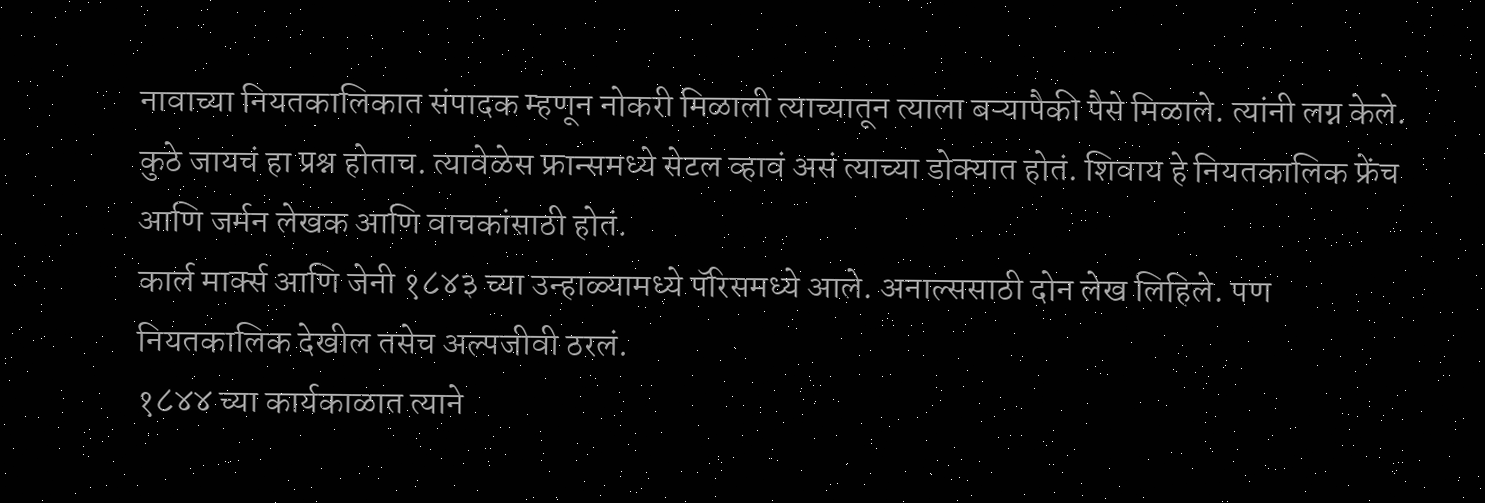नावाच्या नियतकालिकात संपादक म्हणून नोकरी मिळाली त्याच्यातून त्याला बऱ्यापैकी पैसे मिळाले. त्यांनी लग्न केले. कुठे जायचं हा प्रश्न होताच. त्यावेळेस फ्रान्समध्ये सेटल व्हावं असं त्याच्या डोक्यात होतं. शिवाय हे नियतकालिक फ्रेंच आणि जर्मन लेखक आणि वाचकांसाठी होतं.
कार्ल मार्क्स आणि जेनी १८४३ च्या उन्हाळ्यामध्ये पॅरिसमध्ये आले. अनाल्ससाठी दोन लेख लिहिले. पण नियतकालिक देखील तसेच अल्पजीवी ठरलं.
१८४४ च्या कार्यकाळात त्याने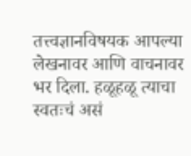तत्त्वज्ञानविषयक आपल्या लेखनावर आणि वाचनावर भर दिला. हळूहळू त्याचा स्वतःचं असं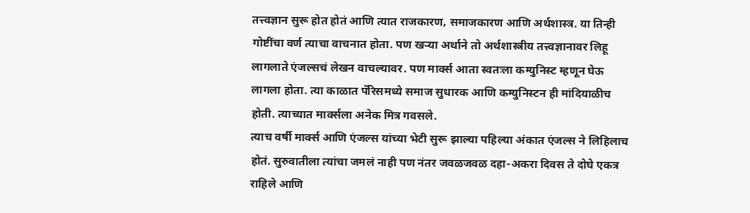तत्त्वज्ञान सुरू होत होतं आणि त्यात राजकारण, समाजकारण आणि अर्थशास्त्र. या तिन्ही गोष्टींचा वर्ण त्याचा वाचनात होता. पण खऱ्या अर्थाने तो अर्थशास्त्रीय तत्त्वज्ञानावर लिहू लागलाते एंजल्सचं लेखन वाचल्यावर. पण मार्क्स आता स्वतःला कम्युनिस्ट म्हणून घेऊ लागला होता. त्या काळात पॅरिसमध्ये समाज सुधारक आणि कम्युनिस्टन ही मांदियाळीच होती. त्याच्यात मार्क्सला अनेक मित्र गवसले.
त्याच वर्षी मार्क्स आणि एंजल्स यांच्या भेटी सुरू झाल्या पहिल्या अंकात एंजल्स ने लिहिलाच होतं. सुरुवातीला त्यांचा जमलं नाही पण नंतर जवळजवळ दहा-अकरा दिवस ते दोघे एकत्र राहिले आणि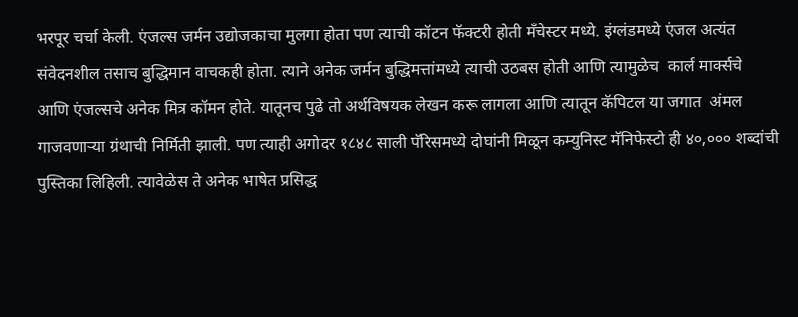भरपूर चर्चा केली. एंजल्स जर्मन उद्योजकाचा मुलगा होता पण त्याची कॉटन फॅक्टरी होती मँचेस्टर मध्ये. इंग्लंडमध्ये एंजल अत्यंत संवेदनशील तसाच बुद्धिमान वाचकही होता. त्याने अनेक जर्मन बुद्धिमत्तांमध्ये त्याची उठबस होती आणि त्यामुळेच  कार्ल मार्क्सचे आणि एंजल्सचे अनेक मित्र कॉमन होते. यातूनच पुढे तो अर्थविषयक लेखन करू लागला आणि त्यातून कॅपिटल या जगात  अंमल गाजवणाऱ्या ग्रंथाची निर्मिती झाली. पण त्याही अगोदर १८४८ साली पॅरिसमध्ये दोघांनी मिळून कम्युनिस्ट मॅनिफेस्टो ही ४०,००० शब्दांची पुस्तिका लिहिली. त्यावेळेस ते अनेक भाषेत प्रसिद्ध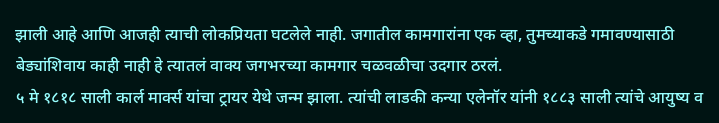झाली आहे आणि आजही त्याची लोकप्रियता घटलेले नाही. जगातील कामगारांना एक व्हा, तुमच्याकडे गमावण्यासाठी बेड्यांशिवाय काही नाही हे त्यातलं वाक्य जगभरच्या कामगार चळवळीचा उदगार ठरलं.
५ मे १८१८ साली कार्ल मार्क्स यांचा ट्रायर येथे जन्म झाला. त्यांची लाडकी कन्या एलेनॉर यांनी १८८३ साली त्यांचे आयुष्य व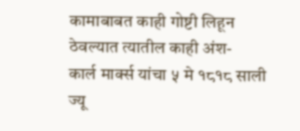कामाबाबत काही गोष्टी लिहून ठेवल्यात त्यातील काही अंश-
कार्ल मार्क्स यांचा ५ मे १८१८ साली ज्यू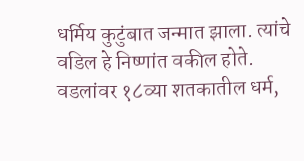धर्मिय कुटुंबात जन्मात झाला. त्यांचे वडिल हे निष्णांत वकील होते. वडलांवर १८व्या शतकातील धर्म,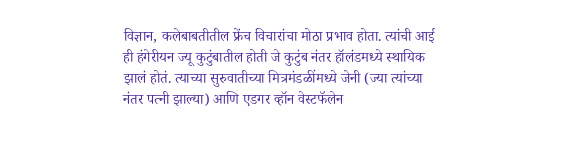विज्ञान, कलेबाबतीतील फ्रेंच विचारांचा मोठा प्रभाव होता. त्यांची आई ही हंगेरीयन ज्यू कुटुंबातील होती जे कुटुंब नंतर हॉलंडमध्ये स्थायिक झालं होतं. त्याच्या सुरुवातीच्या मित्रमंडळींमध्ये जेनी (ज्या त्यांच्या नंतर पत्नी झाल्या) आणि एडगर व्हॉन वेस्टफॅलेन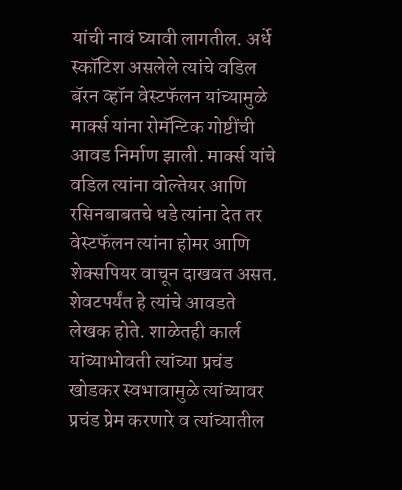यांची नावं घ्यावी लागतील. अर्धे स्कॉटिश असलेले त्यांचे वडिल बॅरन व्हॉन वेस्टफॅलन यांच्यामुळे मार्क्स यांना रोमॅन्टिक गोष्टींची आवड निर्माण झाली. मार्क्स यांचे वडिल त्यांना वोल्तेयर आणि रसिनबाबतचे धडे त्यांना देत तर वेस्टफॅलन त्यांना होमर आणि शेक्सपियर वाचून दाखवत असत. शेवटपर्यंत हे त्यांचे आवडते लेखक होते. शाळेतही कार्ल यांच्याभोवती त्यांच्या प्रचंड खोडकर स्वभावामुळे त्यांच्यावर प्रचंड प्रेम करणारे व त्यांच्यातील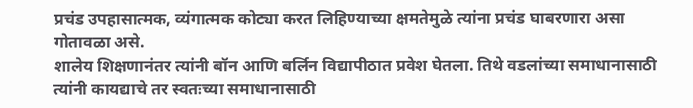प्रचंड उपहासात्मक, व्यंगात्मक कोट्या करत लिहिण्याच्या क्षमतेमुळे त्यांना प्रचंड घाबरणारा असा गोतावळा असे.
शालेय शिक्षणानंतर त्यांनी बॉन आणि बर्लिन विद्यापीठात प्रवेश घेतला. तिथे वडलांच्या समाधानासाठी त्यांनी कायद्याचे तर स्वतःच्या समाधानासाठी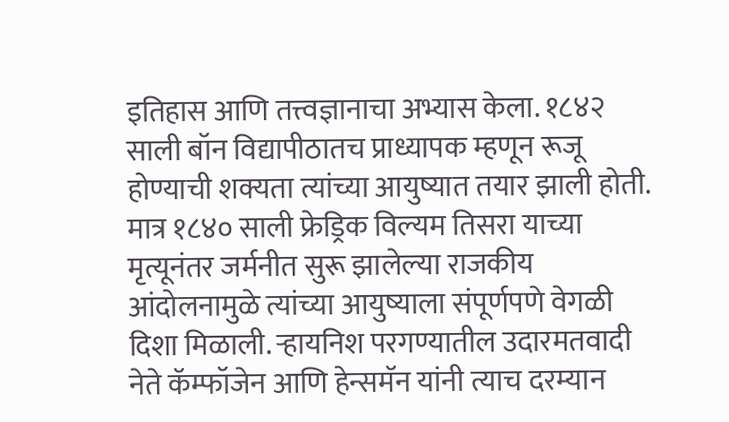इतिहास आणि तत्त्वज्ञानाचा अभ्यास केला. १८४२ साली बॉन विद्यापीठातच प्राध्यापक म्हणून रूजू होण्याची शक्यता त्यांच्या आयुष्यात तयार झाली होती. मात्र १८४० साली फ्रेड्रिक विल्यम तिसरा याच्या मृत्यूनंतर जर्मनीत सुरू झालेल्या राजकीय आंदोलनामुळे त्यांच्या आयुष्याला संपूर्णपणे वेगळी दिशा मिळाली. ऱ्हायनिश परगण्यातील उदारमतवादी नेते कॅम्फॉजेन आणि हेन्समॅन यांनी त्याच दरम्यान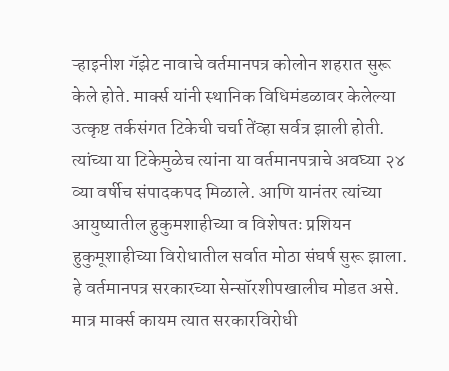ऱ्हाइनीश गॅझेट नावाचे वर्तमानपत्र कोलोन शहरात सुरू केले होते. मार्क्स यांनी स्थानिक विधिमंडळावर केलेल्या उत्कृष्ट तर्कसंगत टिकेची चर्चा तेंव्हा सर्वत्र झाली होती. त्यांच्या या टिकेमुळेच त्यांना या वर्तमानपत्राचे अवघ्या २४ व्या वर्षीच संपादकपद मिळाले. आणि यानंतर त्यांच्या आयुष्यातील हुकुमशाहीच्या व विशेषतः प्रशियन हुकुमूशाहीच्या विरोधातील सर्वात मोठा संघर्ष सुरू झाला. हे वर्तमानपत्र सरकारच्या सेन्सॉरशीपखालीच मोडत असे. मात्र मार्क्स कायम त्यात सरकारविरोधी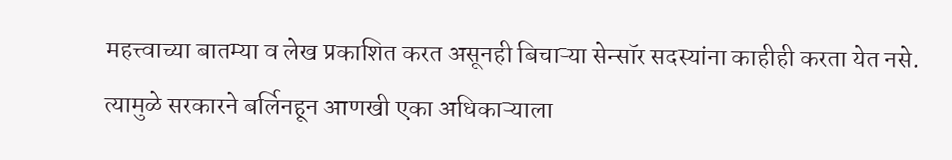महत्त्वाच्या बातम्या व लेख प्रकाशित करत असूनही बिचाऱ्या सेन्सॉर सदस्यांना काहीही करता येत नसे. त्यामुळे सरकारने बर्लिनहून आणखी एका अधिकाऱ्याला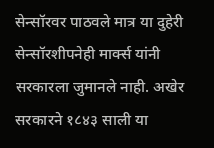सेन्सॉरवर पाठवले मात्र या दुहेरी सेन्सॉरशीपनेही मार्क्स यांनी सरकारला जुमानले नाही. अखेर सरकारने १८४३ साली या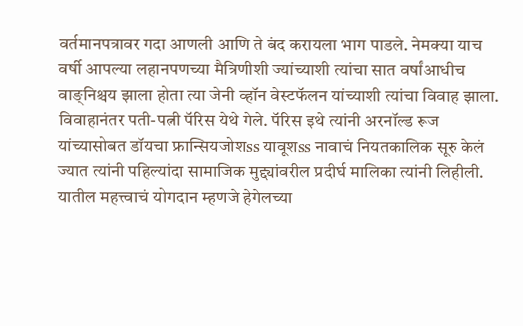वर्तमानपत्रावर गदा आणली आणि ते बंद करायला भाग पाडले. नेमक्या याच वर्षी आपल्या लहानपणच्या मैत्रिणीशी ज्यांच्याशी त्यांचा सात वर्षांआधीच वाङ्निश्चय झाला होता त्या जेनी व्हॉन वेस्टफॅलन यांच्याशी त्यांचा विवाह झाला. विवाहानंतर पती-पत्नी पॅरिस येथे गेले. पॅरिस इथे त्यांनी अरनॉल्ड रूज यांच्यासोबत डॉयचा फ्रान्सियजोशss यावूशss नावाचं नियतकालिक सूरु केलं ज्यात त्यांनी पहिल्यांदा सामाजिक मुद्द्यांवरील प्रदीर्घ मालिका त्यांनी लिहीली. यातील महत्त्वाचं योगदान म्हणजे हेगेलच्या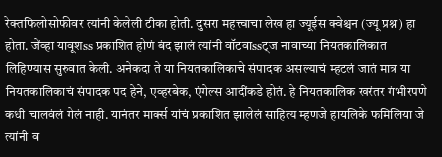रेक्तफिलोसोफीवर त्यांनी केलेली टीका होती. दुसरा महत्त्वाचा लेख हा ज्यूईस क्वेश्चन (ज्यू प्रश्न) हा होता. जेंव्हा यावूशss प्रकाशित होणं बंद झालं त्यांनी वॉटवाssट्ज नावाच्या नियतकालिकात लिहिण्यास सुरुवात केली. अनेकदा ते या नियतकालिकाचे संपादक असल्याचं म्हटलं जातं मात्र या नियतकालिकाचं संपादक पद हेने, एव्हरबेक, एंगेल्स आदींकडे होतं. हे नियतकालिक खरंतर गंभीरपणे कधी चालवंलं गेलं नाही. यानंतर मार्क्स यांचं प्रकाशित झालेलं साहित्य म्हणजे हायलिके फमिलिया जे त्यांनी व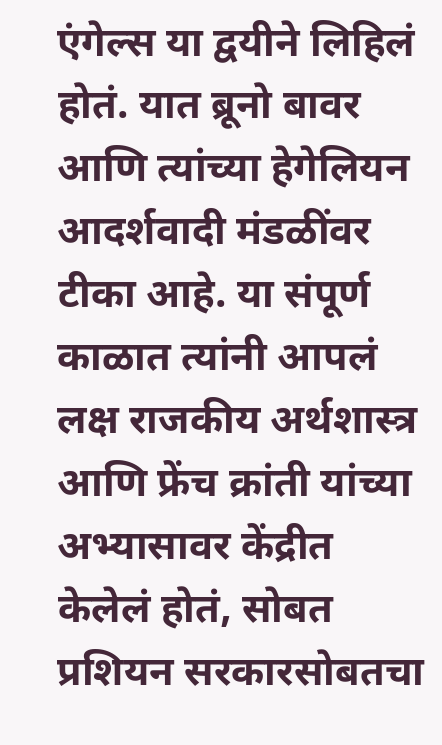एंगेल्स या द्वयीने लिहिलं होतं. यात ब्रूनो बावर आणि त्यांच्या हेगेलियन आदर्शवादी मंडळींवर टीका आहे. या संपूर्ण काळात त्यांनी आपलं लक्ष राजकीय अर्थशास्त्र आणि फ्रेंच क्रांती यांच्या अभ्यासावर केंद्रीत केलेलं होतं, सोबत प्रशियन सरकारसोबतचा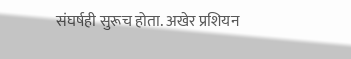संघर्षही सुरूच होता. अखेर प्रशियन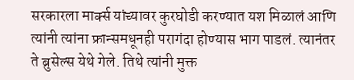सरकारला मार्क्स यांच्यावर कुरघोडी करण्यात यश मिळालं आणि त्यांनी त्यांना फ्रान्समधूनही परागंदा होण्यास भाग पाडलं. त्यानंतर ते ब्रुसेल्स येथे गेले. तिथे त्यांनी मुक्त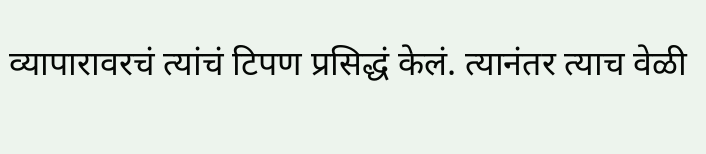व्यापारावरचं त्यांचं टिपण प्रसिद्धं केलं. त्यानंतर त्याच वेळी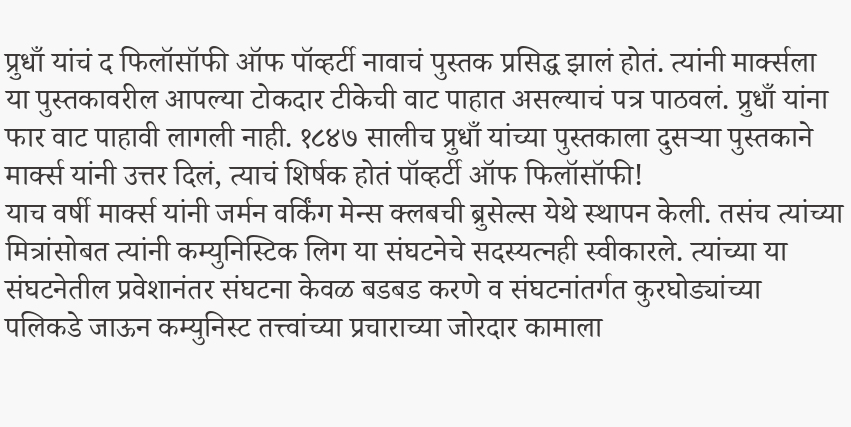प्रुधाँ यांचं द फिलॉसॉफी ऑफ पॉव्हर्टी नावाचं पुस्तक प्रसिद्ध झालं होतं. त्यांनी मार्क्सला या पुस्तकावरील आपल्या टोकदार टीकेची वाट पाहात असल्याचं पत्र पाठवलं. प्रुधाँ यांना फार वाट पाहावी लागली नाही. १८४७ सालीच प्रुधाँ यांच्या पुस्तकाला दुसऱ्या पुस्तकाने मार्क्स यांनी उत्तर दिलं, त्याचं शिर्षक होतं पॉव्हर्टी ऑफ फिलॉसॉफी!
याच वर्षी मार्क्स यांनी जर्मन वर्किंग मेन्स क्लबची ब्रुसेल्स येथे स्थापन केली. तसंच त्यांच्या मित्रांसोबत त्यांनी कम्युनिस्टिक लिग या संघटनेचे सदस्यत्नही स्वीकारले. त्यांच्या या संघटनेतील प्रवेशानंतर संघटना केवळ बडबड करणे व संघटनांतर्गत कुरघोड्यांच्या पलिकडे जाऊन कम्युनिस्ट तत्त्वांच्या प्रचाराच्या जोरदार कामाला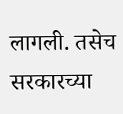लागली. तसेच सरकारच्या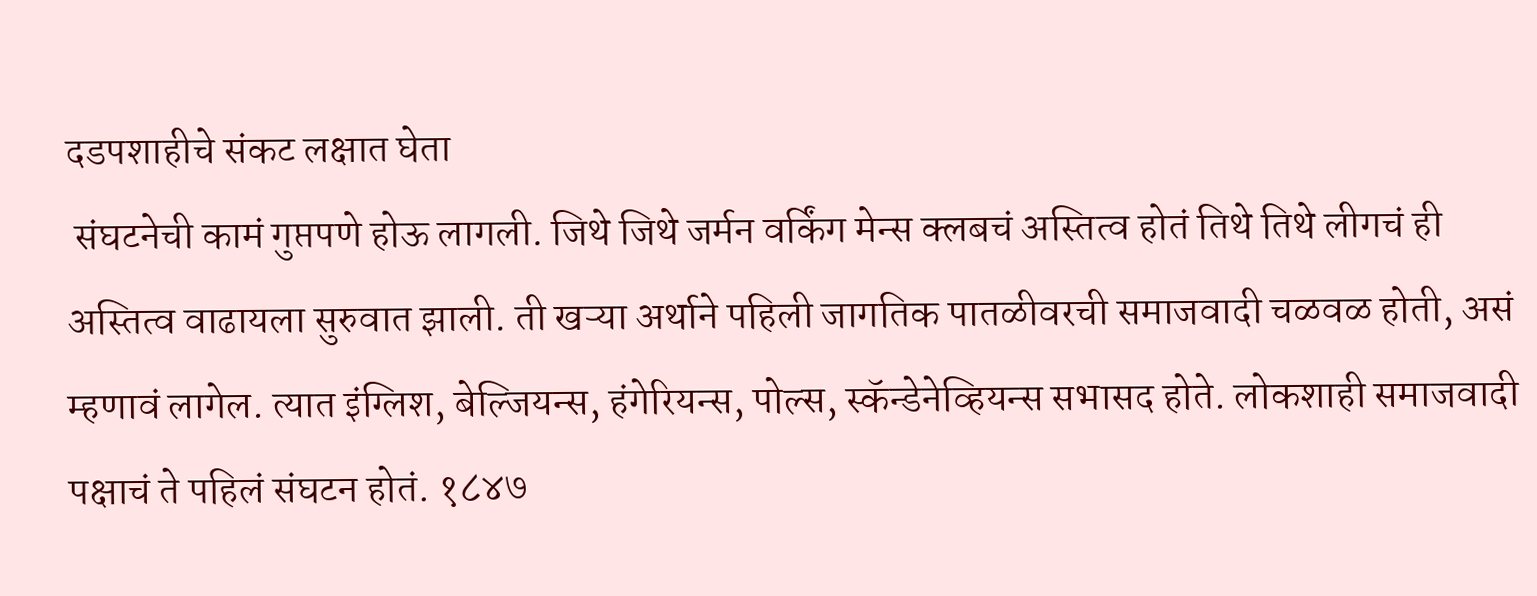दडपशाहीचे संकट लक्षात घेता
 संघटनेची कामं गुप्तपणे होऊ लागली. जिथे जिथे जर्मन वर्किंग मेन्स क्लबचं अस्तित्व होतं तिथे तिथे लीगचं ही अस्तित्व वाढायला सुरुवात झाली. ती खऱ्या अर्थाने पहिली जागतिक पातळीवरची समाजवादी चळवळ होती, असं म्हणावं लागेल. त्यात इंग्लिश, बेल्जियन्स, हंगेरियन्स, पोल्स, स्कॅन्डेनेव्हियन्स सभासद होते. लोकशाही समाजवादी पक्षाचं ते पहिलं संघटन होतं. १८४७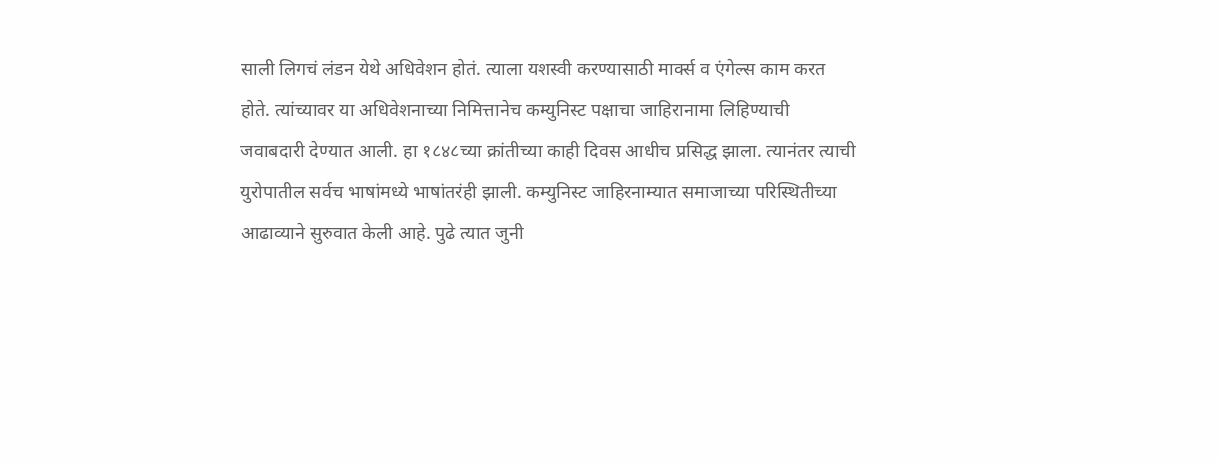साली लिगचं लंडन येथे अधिवेशन होतं. त्याला यशस्वी करण्यासाठी मार्क्स व एंगेल्स काम करत होते. त्यांच्यावर या अधिवेशनाच्या निमित्तानेच कम्युनिस्ट पक्षाचा जाहिरानामा लिहिण्याची जवाबदारी देण्यात आली. हा १८४८च्या क्रांतीच्या काही दिवस आधीच प्रसिद्ध झाला. त्यानंतर त्याची युरोपातील सर्वच भाषांमध्ये भाषांतरंही झाली. कम्युनिस्ट जाहिरनाम्यात समाजाच्या परिस्थितीच्या आढाव्याने सुरुवात केली आहे. पुढे त्यात जुनी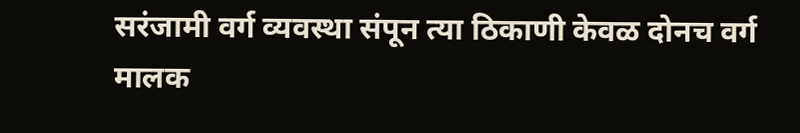सरंजामी वर्ग व्यवस्था संपून त्या ठिकाणी केवळ दोनच वर्ग मालक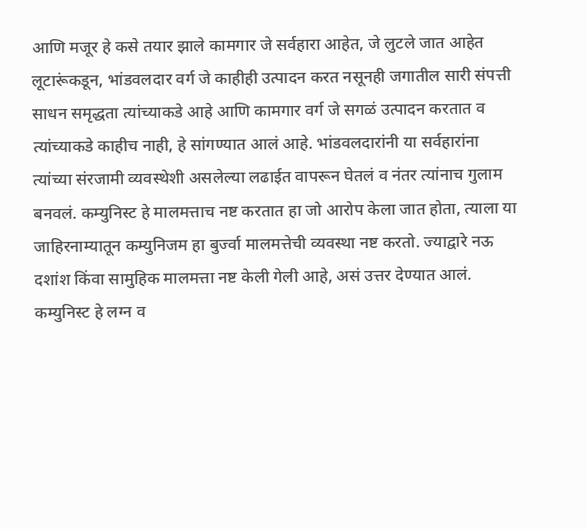आणि मजूर हे कसे तयार झाले कामगार जे सर्वहारा आहेत, जे लुटले जात आहेत लूटारूंकडून, भांडवलदार वर्ग जे काहीही उत्पादन करत नसूनही जगातील सारी संपत्ती साधन समृद्धता त्यांच्याकडे आहे आणि कामगार वर्ग जे सगळं उत्पादन करतात व त्यांच्याकडे काहीच नाही, हे सांगण्यात आलं आहे. भांडवलदारांनी या सर्वहारांना त्यांच्या संरजामी व्यवस्थेशी असलेल्या लढाईत वापरून घेतलं व नंतर त्यांनाच गुलाम बनवलं. कम्युनिस्ट हे मालमत्ताच नष्ट करतात हा जो आरोप केला जात होता, त्याला या जाहिरनाम्यातून कम्युनिजम हा बुर्ज्वा मालमत्तेची व्यवस्था नष्ट करतो. ज्याद्वारे नऊ दशांश किंवा सामुहिक मालमत्ता नष्ट केली गेली आहे, असं उत्तर देण्यात आलं. कम्युनिस्ट हे लग्न व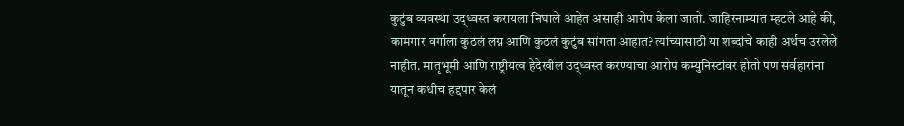कुटुंब व्यवस्था उद्‌ध्वस्त करायला निघाले आहेत असाही आरोप केला जातो. जाहिरनाम्यात म्हटले आहे की, कामगार वर्गाला कुठलं लग्न आणि कुठलं कुटुंब सांगता आहात? त्यांच्यासाठी या शब्दांचे काही अर्थच उरलेले नाहीत. मातृभूमी आणि राष्ट्रीयत्व हेदेखील उद्‌ध्वस्त करण्याचा आरोप कम्युनिस्टांवर होतो पण सर्वहारांना यातून कधीच हद्दपार केलं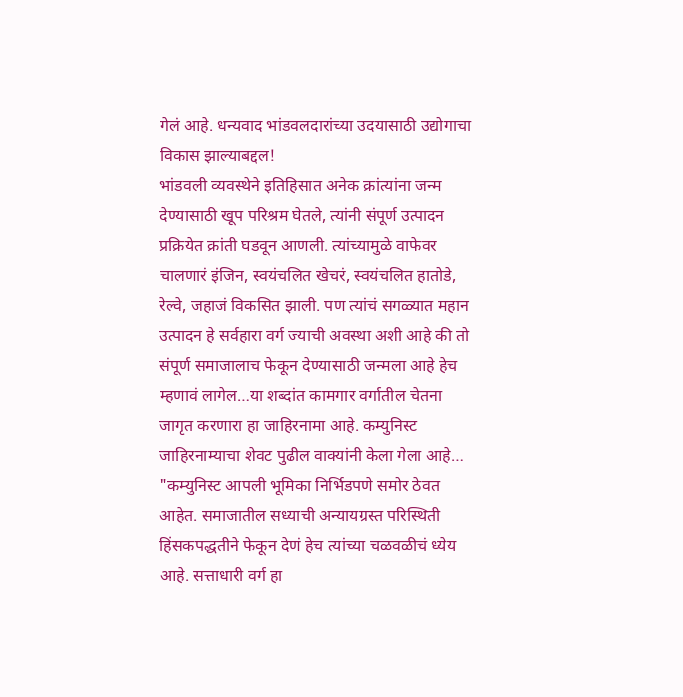गेलं आहे. धन्यवाद भांडवलदारांच्या उदयासाठी उद्योगाचा विकास झाल्याबद्दल!
भांडवली व्यवस्थेने इतिहिसात अनेक क्रांत्यांना जन्म देण्यासाठी खूप परिश्रम घेतले, त्यांनी संपूर्ण उत्पादन प्रक्रियेत क्रांती घडवून आणली. त्यांच्यामुळे वाफेवर चालणारं इंजिन, स्वयंचलित खेचरं, स्वयंचलित हातोडे, रेल्वे, जहाजं विकसित झाली. पण त्यांचं सगळ्यात महान उत्पादन हे सर्वहारा वर्ग ज्याची अवस्था अशी आहे की तो संपूर्ण समाजालाच फेकून देण्यासाठी जन्मला आहे हेच म्हणावं लागेल…या शब्दांत कामगार वर्गातील चेतना जागृत करणारा हा जाहिरनामा आहे. कम्युनिस्ट जाहिरनाम्याचा शेवट पुढील वाक्यांनी केला गेला आहे…
"कम्युनिस्ट आपली भूमिका निर्भिडपणे समोर ठेवत आहेत. समाजातील सध्याची अन्यायग्रस्त परिस्थिती हिंसकपद्धतीने फेकून देणं हेच त्यांच्या चळवळीचं ध्येय आहे. सत्ताधारी वर्ग हा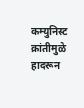कम्युनिस्ट क्रांतीमुळे हादरून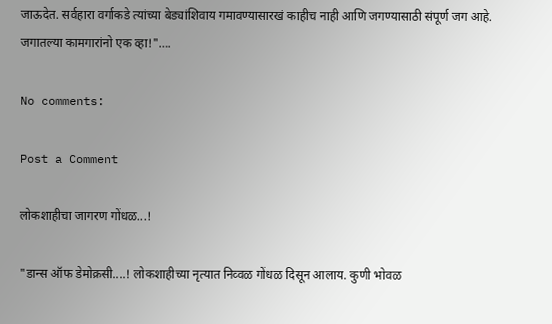जाऊदेत. सर्वहारा वर्गाकडे त्यांच्या बेड्यांशिवाय गमावण्यासारखं काहीच नाही आणि जगण्यासाठी संपूर्ण जग आहे. जगातल्या कामगारांनो एक व्हा!"….

No comments:

Post a Comment

लोकशाहीचा जागरण गोंधळ...!

"डान्स ऑफ डेमोक्रसी....! लोकशाहीच्या नृत्यात निव्वळ गोंधळ दिसून आलाय. कुणी भोवळ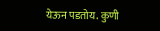येऊन पडतोय. कुणी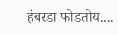हंबरडा फोडतोय....